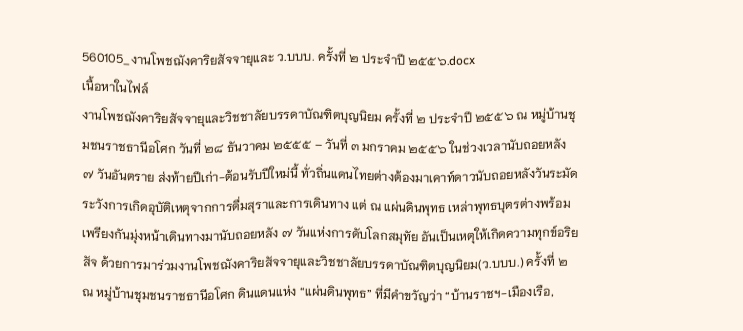560105_งานโพชฌังคาริยสัจจายุและ ว.บบบ. ครั้งที่ ๒ ประจำปี ๒๕๕๖.docx
เนื้อหาในไฟล์
งานโพชฌังคาริยสัจจายุและวิชชาลัยบรรดาบัณฑิตบุญนิยม ครั้งที่ ๒ ประจำปี ๒๕๕๖ ณ หมู่บ้านชุมชนราชธานีอโศก วันที่ ๒๘ ธันวาคม ๒๕๕๕ – วันที่ ๓ มกราคม ๒๕๕๖ ในช่วงเวลานับถอยหลัง ๗ วันอันตราย ส่งท้ายปีเก่า-ต้อนรับปีใหม่นี้ ทั่วถิ่นแดนไทยต่างต้องมาเคาท์ดาวนับถอยหลังวันระมัดระวังการเกิดอุบัติเหตุจากการดื่มสุราและการเดินทาง แต่ ณ แผ่นดินพุทธ เหล่าพุทธบุตรต่างพร้อมเพรียงกันมุ่งหน้าเดินทางมานับถอยหลัง ๗ วันแห่งการดับโลกสมุทัย อันเป็นเหตุให้เกิดความทุกข์อริยสัจ ด้วยการมาร่วมงานโพชฌังคาริยสัจจายุและวิชชาลัยบรรดาบัณฑิตบุญนิยม(ว.บบบ.) ครั้งที่ ๒ ณ หมู่บ้านชุมชนราชธานีอโศก ดินแดนแห่ง “แผ่นดินพุทธ” ที่มีคำขวัญว่า “บ้านราชฯ-เมืองเรือ,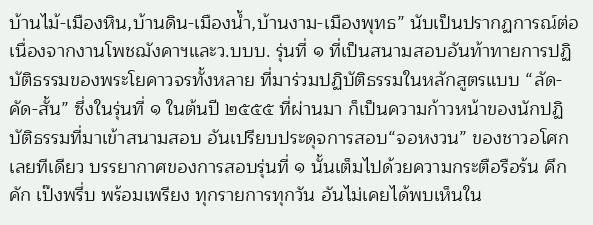บ้านไม้-เมืองหิน,บ้านดิน-เมืองน้ำ,บ้านงาม-เมืองพุทธ” นับเป็นปรากฏการณ์ต่อเนื่องจากงานโพชฌังคาฯและว.บบบ. รุ่นที่ ๑ ที่เป็นสนามสอบอันท้าทายการปฏิบัติธรรมของพระโยคาวจรทั้งหลาย ที่มาร่วมปฏิบัติธรรมในหลักสูตรแบบ “ลัด-คัด-สั้น” ซึ่งในรุ่นที่ ๑ ในต้นปี ๒๕๕๕ ที่ผ่านมา ก็เป็นความก้าวหน้าของนักปฏิบัติธรรมที่มาเข้าสนามสอบ อันเปรียบประดุจการสอบ“จอหงวน” ของชาวอโศกเลยทีเดียว บรรยากาศของการสอบรุ่นที่ ๑ นั้นเต็มไปด้วยความกระตือรือร้น คึกคัก เป๊งพรึ่บ พร้อมเพรียง ทุกรายการทุกวัน อันไม่เคยได้พบเห็นใน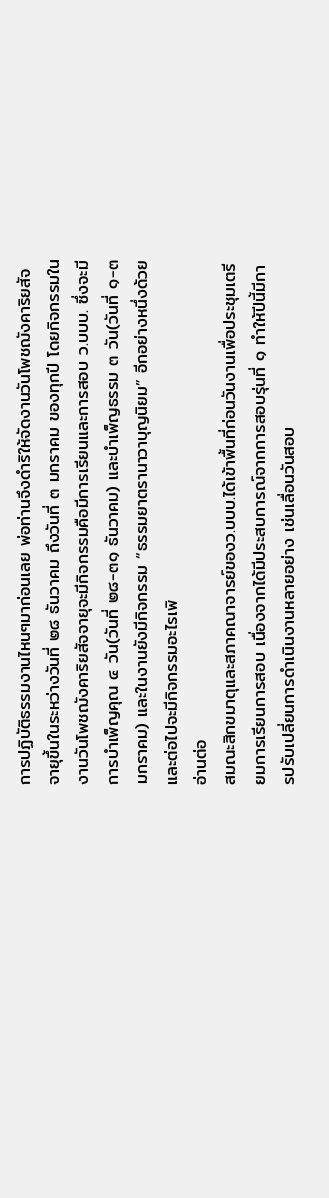การปฏิบัติธรรมงานไหนๆมาก่อนเลย พ่อท่านจึงดำริให้จัดงานวันโพชฌังคาริยสัจจายุขึ้นในระหว่างวันที่ ๒๘ ธันวาคม ถึงวันที่ ๓ มกราคม ของทุกปี โดยกิจกรรมในงานวันโพชฌังคาริยสัจจายุจะมีกิจกรรมคือมีการเรียนและการสอบ ว.บบบ. ซึ่งจะมีการบำเพ็ญคุณ ๔ วัน(วันที่ ๒๘-๓๑ ธันวาคม) และบำเพ็ญธรรม ๓ วัน(วันที่ ๑-๓ มกราคม) และในงานยังมีกิจกรรม “ธรรมยาตรานาวาบุญนิยม” อีกอย่างหนึ่งด้วย และต่อไปจะมีกิจกรรมอะไรเพิ
อ่านต่อ
สมณะสิกขมาตุและสภาคณาจารย์ของว.บบบ.ได้เข้าพื้นที่ก่อนวันงานเพื่อประชุมเตรียมการเรียนการสอบ เนื่องจากได้มีประสบการณ์จากการสอบรุ่นที่ ๑ ทำให้ปีนี้มีการปรับเปลี่ยนการดำเนินงานหลายอย่าง เช่นเลื่อนวันสอบ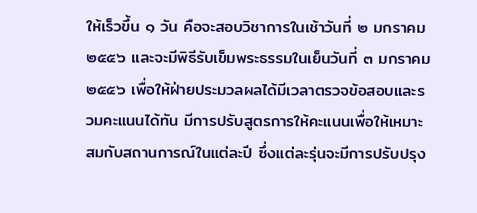ให้เร็วขึ้น ๑ วัน คือจะสอบวิชาการในเช้าวันที่ ๒ มกราคม ๒๕๕๖ และจะมีพิธีรับเข็มพระธรรมในเย็นวันที่ ๓ มกราคม ๒๕๕๖ เพื่อให้ฝ่ายประมวลผลได้มีเวลาตรวจข้อสอบและรวมคะแนนได้ทัน มีการปรับสูตรการให้คะแนนเพื่อให้เหมาะสมกับสถานการณ์ในแต่ละปี ซึ่งแต่ละรุ่นจะมีการปรับปรุง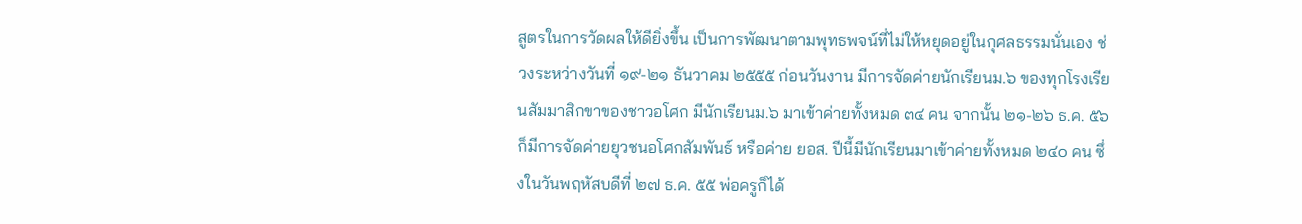สูตรในการวัดผลให้ดียิ่งขึ้น เป็นการพัฒนาตามพุทธพจน์ที่ไม่ให้หยุดอยู่ในกุศลธรรมนั่นเอง ช่วงระหว่างวันที่ ๑๙-๒๑ ธันวาคม ๒๕๕๕ ก่อนวันงาน มีการจัดค่ายนักเรียนม.๖ ของทุกโรงเรียนสัมมาสิกขาของชาวอโศก มีนักเรียนม.๖ มาเข้าค่ายทั้งหมด ๓๔ คน จากนั้น ๒๑-๒๖ ธ.ค. ๕๖ ก็มีการจัดค่ายยุวชนอโศกสัมพันธ์ หรือค่าย ยอส. ปีนี้มีนักเรียนมาเข้าค่ายทั้งหมด ๒๔๐ คน ซึ่งในวันพฤหัสบดีที่ ๒๗ ธ.ค. ๕๕ พ่อครูก็ได้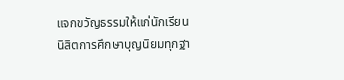แจกขวัญธรรมให้แก่นักเรียนนิสิตการศึกษาบุญนิยมทุกฐา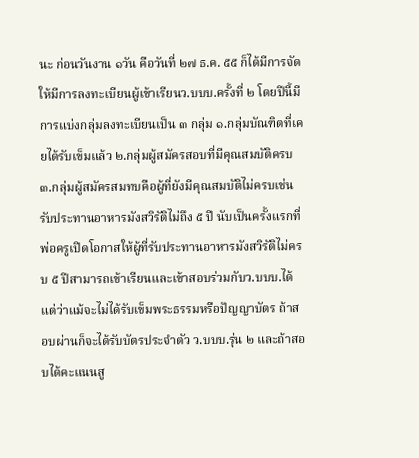นะ ก่อนวันงาน ๑วัน คือวันที่ ๒๗ ธ.ค. ๕๕ ก็ได้มีการจัดให้มีการลงทะเบียนผู้เข้าเรียนว.บบบ.ครั้งที่ ๒ โดยปีนี้มีการแบ่งกลุ่มลงทะเบียนเป็น ๓ กลุ่ม ๑.กลุ่มบัณฑิตที่เคยได้รับเข็มแล้ว ๒.กลุ่มผู้สมัครสอบที่มีคุณสมบัติครบ ๓.กลุ่มผู้สมัครสมทบคือผู้ที่ยังมีคุณสมบัติไม่ครบเช่นรับประทานอาหารมังสวิรัติไม่ถึง ๕ ปี นับเป็นครั้งแรกที่พ่อครูเปิดโอกาสให้ผู้ที่รับประทานอาหารมังสวิรัติไม่ครบ ๕ ปีสามารถเข้าเรียนและเข้าสอบร่วมกับว.บบบ.ได้ แต่ว่าแม้จะไม่ได้รับเข็มพระธรรมหรือปัญญาบัตร ถ้าสอบผ่านก็จะได้รับบัตรประจำตัว ว.บบบ.รุ่น ๒ และถ้าสอบได้คะแนนสู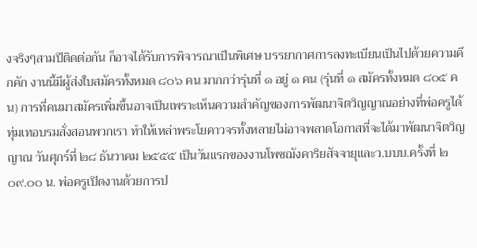งจริงๆสามปีติดต่อกัน ก็อาจได้รับการพิจารณาเป็นพิเศษ บรรยากาศการลงทะเบียนเป็นไปด้วยความคึกคัก งานนี้มีผู้ส่งใบสมัครทั้งหมด ๘๐๖ คน มากกว่ารุ่นที่ ๑ อยู่ ๑ คน (รุ่นที่ ๑ สมัครทั้งหมด ๘๐๕ คน) การที่คนมาสมัครเพิ่มขึ้นอาจเป็นเพราะเห็นความสำคัญของการพัฒนาจิตวิญญาณอย่างที่พ่อครูได้ทุ่มเทอบรมสั่งสอนพวกเรา ทำให้เหล่าพระโยคาวจรทั้งหลายไม่อาจพลาดโอกาสที่จะได้มาพัฒนาจิตวิญญาณ วันศุกร์ที่ ๒๘ ธันวาคม ๒๕๕๕ เป็นวันแรกของงานโพชฌังคาริยสัจจายุและว.บบบ.ครั้งที่ ๒ ๐๙.๐๐ น. พ่อครูเปิดงานด้วยการป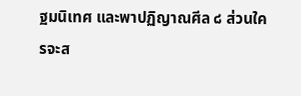ฐมนิเทศ และพาปฏิญาณศีล ๘ ส่วนใครจะส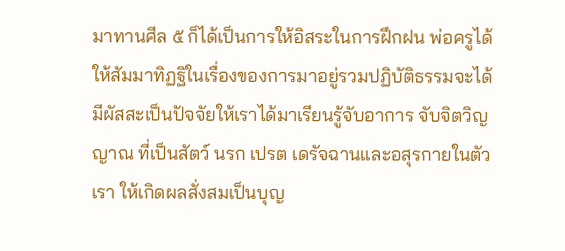มาทานศีล ๕ ก็ได้เป็นการให้อิสระในการฝึกฝน พ่อครูได้ให้สัมมาทิฏฐิในเรื่องของการมาอยู่รวมปฏิบัติธรรมจะได้มีผัสสะเป็นปัจจัยให้เราได้มาเรียนรู้จับอาการ จับจิตวิญญาณ ที่เป็นสัตว์ นรก เปรต เดรัจฉานและอสุรกายในตัวเรา ให้เกิดผลสั่งสมเป็นบุญ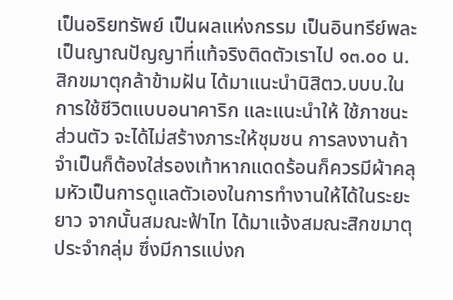เป็นอริยทรัพย์ เป็นผลแห่งกรรม เป็นอินทรีย์พละ เป็นญาณปัญญาที่แท้จริงติดตัวเราไป ๑๓.๐๐ น. สิกขมาตุกล้าข้ามฝัน ได้มาแนะนำนิสิตว.บบบ.ในการใช้ชีวิตแบบอนาคาริก และแนะนำให้ ใช้ภาชนะส่วนตัว จะได้ไม่สร้างภาระให้ชุมชน การลงงานถ้าจำเป็นก็ต้องใส่รองเท้าหากแดดร้อนก็ควรมีผ้าคลุมหัวเป็นการดูแลตัวเองในการทำงานให้ได้ในระยะยาว จากนั้นสมณะฟ้าไท ได้มาแจ้งสมณะสิกขมาตุประจำกลุ่ม ซึ่งมีการแบ่งก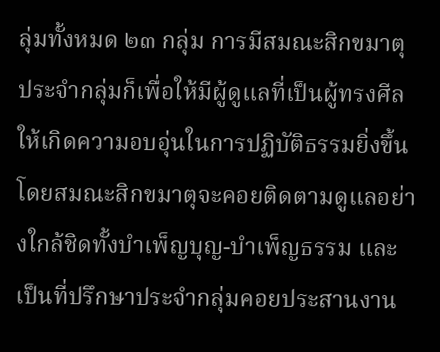ลุ่มทั้งหมด ๒๓ กลุ่ม การมีสมณะสิกขมาตุประจำกลุ่มก็เพื่อให้มีผู้ดูแลที่เป็นผู้ทรงศีล ให้เกิดความอบอุ่นในการปฏิบัติธรรมยิ่งขึ้น โดยสมณะสิกขมาตุจะคอยติดตามดูแลอย่างใกล้ชิดทั้งบำเพ็ญบุญ-บำเพ็ญธรรม และเป็นที่ปรึกษาประจำกลุ่มคอยประสานงาน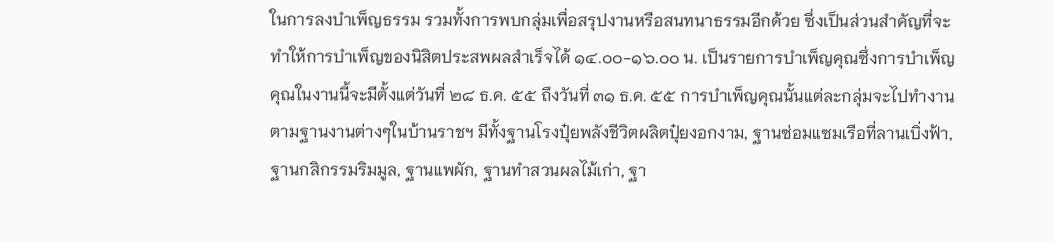ในการลงบำเพ็ญธรรม รวมทั้งการพบกลุ่มเพื่อสรุปงานหรือสนทนาธรรมอีกด้วย ซึ่งเป็นส่วนสำคัญที่จะทำให้การบำเพ็ญของนิสิตประสพผลสำเร็จได้ ๑๔.๐๐-๑๖.๐๐ น. เป็นรายการบำเพ็ญคุณซึ่งการบำเพ็ญคุณในงานนี้จะมีตั้งแต่วันที่ ๒๘ ธ.ค. ๕๕ ถึงวันที่ ๓๑ ธ.ค. ๕๕ การบำเพ็ญคุณนั้นแต่ละกลุ่มจะไปทำงานตามฐานงานต่างๆในบ้านราชฯ มีทั้งฐานโรงปุ๋ยพลังชีวิตผลิตปุ๋ยงอกงาม, ฐานซ่อมแซมเรือที่ลานเบิ่งฟ้า, ฐานกสิกรรมริมมูล, ฐานแพผัก, ฐานทำสวนผลไม้เก่า, ฐา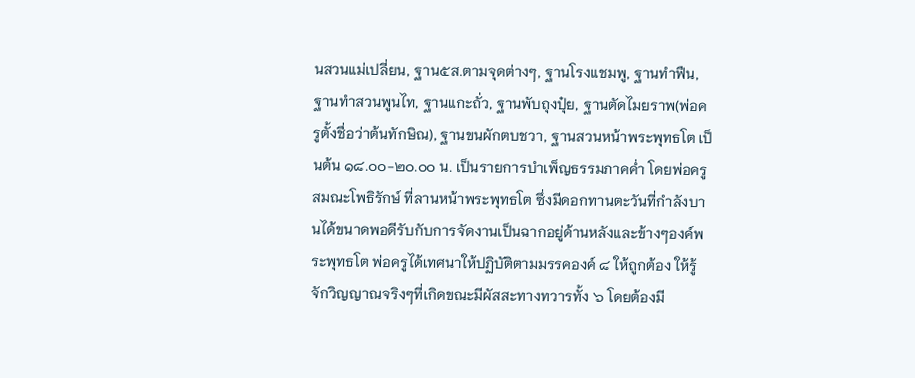นสวนแม่เปลี่ยน, ฐาน๕ส.ตามจุดต่างๆ, ฐานโรงแชมพู, ฐานทำฟืน, ฐานทำสวนพูนไท, ฐานแกะถั่ว, ฐานพับถุงปุ๋ย, ฐานตัดไมยราพ(พ่อครูตั้งชื่อว่าต้นทักษิณ), ฐานขนผักตบชวา, ฐานสวนหน้าพระพุทธโต เป็นต้น ๑๘.๐๐-๒๐.๐๐ น. เป็นรายการบำเพ็ญธรรมภาคค่ำ โดยพ่อครูสมณะโพธิรักษ์ ที่ลานหน้าพระพุทธโต ซึ่งมีดอกทานตะวันที่กำลังบานได้ขนาดพอดีรับกับการจัดงานเป็นฉากอยู่ด้านหลังและข้างๆองค์พระพุทธโต พ่อครูได้เทศนาให้ปฏิบัติตามมรรคองค์ ๘ ให้ถูกต้อง ให้รู้จักวิญญาณจริงๆที่เกิดขณะมีผัสสะทางทวารทั้ง ๖ โดยต้องมี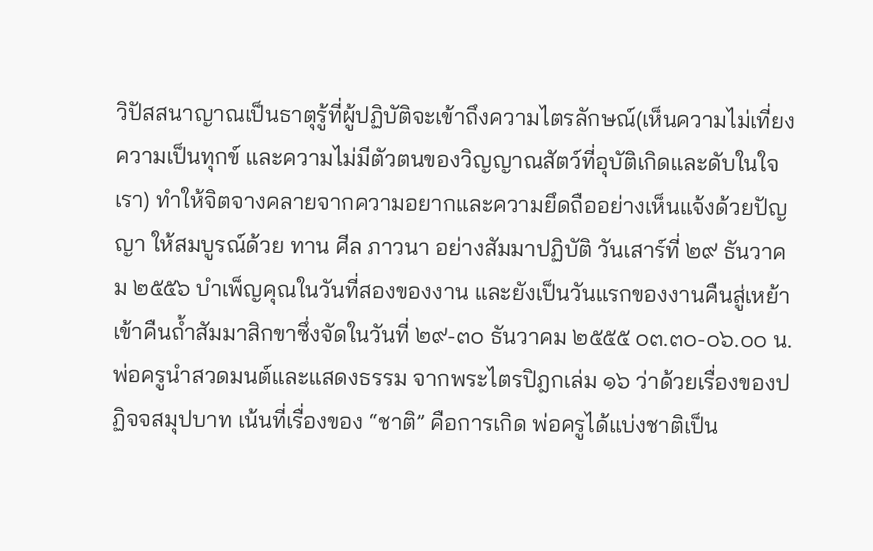วิปัสสนาญาณเป็นธาตุรู้ที่ผู้ปฏิบัติจะเข้าถึงความไตรลักษณ์(เห็นความไม่เที่ยง ความเป็นทุกข์ และความไม่มีตัวตนของวิญญาณสัตว์ที่อุบัติเกิดและดับในใจเรา) ทำให้จิตจางคลายจากความอยากและความยึดถืออย่างเห็นแจ้งด้วยปัญญา ให้สมบูรณ์ด้วย ทาน ศีล ภาวนา อย่างสัมมาปฏิบัติ วันเสาร์ที่ ๒๙ ธันวาคม ๒๕๕๖ บำเพ็ญคุณในวันที่สองของงาน และยังเป็นวันแรกของงานคืนสู่เหย้าเข้าคืนถ้ำสัมมาสิกขาซึ่งจัดในวันที่ ๒๙-๓๐ ธันวาคม ๒๕๕๕ ๐๓.๓๐-๐๖.๐๐ น. พ่อครูนำสวดมนต์และแสดงธรรม จากพระไตรปิฎกเล่ม ๑๖ ว่าด้วยเรื่องของปฏิจจสมุปบาท เน้นที่เรื่องของ “ชาติ” คือการเกิด พ่อครูได้แบ่งชาติเป็น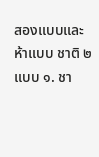สองแบบและห้าแบบ ชาติ ๒ แบบ ๑. ชา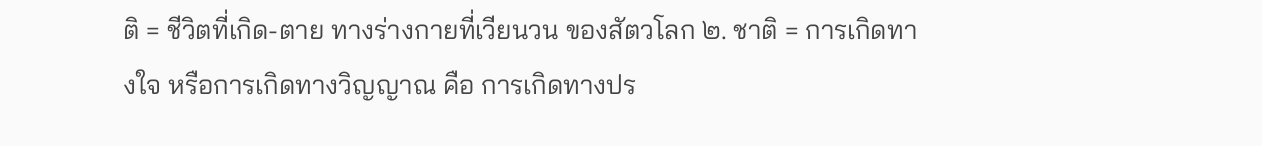ติ = ชีวิตที่เกิด-ตาย ทางร่างกายที่เวียนวน ของสัตวโลก ๒. ชาติ = การเกิดทางใจ หรือการเกิดทางวิญญาณ คือ การเกิดทางปร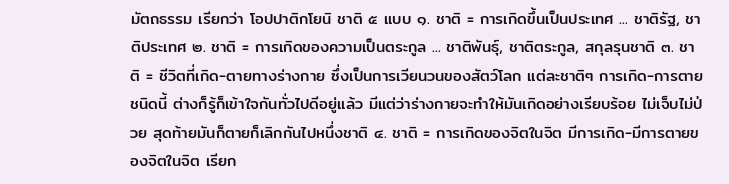มัตถธรรม เรียกว่า โอปปาติกโยนิ ชาติ ๕ แบบ ๑. ชาติ = การเกิดขึ้นเป็นประเทศ ... ชาติรัฐ, ชาติประเทศ ๒. ชาติ = การเกิดของความเป็นตระกูล ... ชาติพันธุ์, ชาติตระกูล, สกุลรุนชาติ ๓. ชาติ = ชีวิตที่เกิด-ตายทางร่างกาย ซึ่งเป็นการเวียนวนของสัตว์โลก แต่ละชาติๆ การเกิด-การตายชนิดนี้ ต่างก็รู้ก็เข้าใจกันทั่วไปดีอยู่แล้ว มีแต่ว่าร่างกายจะทำให้มันเกิดอย่างเรียบร้อย ไม่เจ็บไม่ป่วย สุดท้ายมันก็ตายก็เลิกกันไปหนึ่งชาติ ๔. ชาติ = การเกิดของจิตในจิต มีการเกิด-มีการตายของจิตในจิต เรียก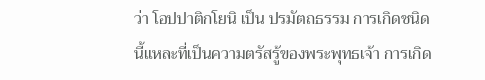ว่า โอปปาติกโยนิ เป็น ปรมัตถธรรม การเกิดชนิดนี้แหละที่เป็นความตรัสรู้ของพระพุทธเจ้า การเกิด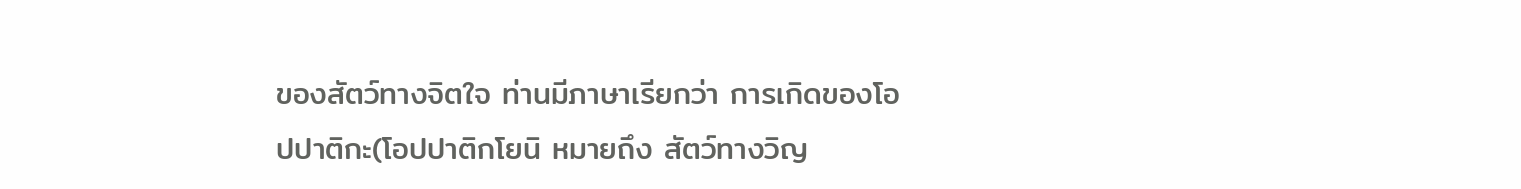ของสัตว์ทางจิตใจ ท่านมีภาษาเรียกว่า การเกิดของโอปปาติกะ(โอปปาติกโยนิ หมายถึง สัตว์ทางวิญ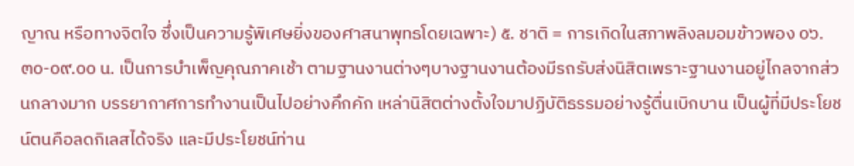ญาณ หรือทางจิตใจ ซึ่งเป็นความรู้พิเศษยิ่งของศาสนาพุทธโดยเฉพาะ) ๕. ชาติ = การเกิดในสภาพลิงลมอมข้าวพอง ๐๖.๓๐-๐๙.๐๐ น. เป็นการบำเพ็ญคุณภาคเช้า ตามฐานงานต่างๆบางฐานงานต้องมีรถรับส่งนิสิตเพราะฐานงานอยู่ไกลจากส่วนกลางมาก บรรยากาศการทำงานเป็นไปอย่างคึกคัก เหล่านิสิตต่างตั้งใจมาปฏิบัติธรรมอย่างรู้ตื่นเบิกบาน เป็นผู้ที่มีประโยชน์ตนคือลดกิเลสได้จริง และมีประโยชน์ท่าน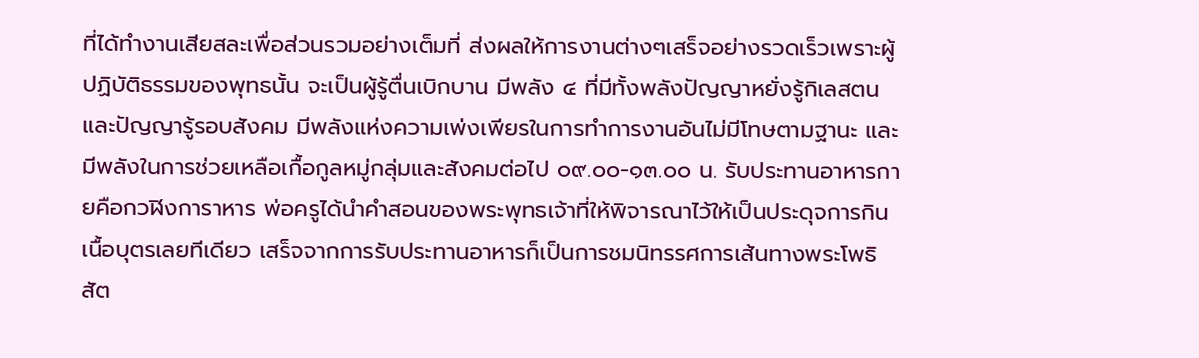ที่ได้ทำงานเสียสละเพื่อส่วนรวมอย่างเต็มที่ ส่งผลให้การงานต่างๆเสร็จอย่างรวดเร็วเพราะผู้ปฏิบัติธรรมของพุทธนั้น จะเป็นผู้รู้ตื่นเบิกบาน มีพลัง ๔ ที่มีทั้งพลังปัญญาหยั่งรู้กิเลสตนและปัญญารู้รอบสังคม มีพลังแห่งความเพ่งเพียรในการทำการงานอันไม่มีโทษตามฐานะ และมีพลังในการช่วยเหลือเกื้อกูลหมู่กลุ่มและสังคมต่อไป ๐๙.๐๐-๑๓.๐๐ น. รับประทานอาหารกายคือกวฬิงการาหาร พ่อครูได้นำคำสอนของพระพุทธเจ้าที่ให้พิจารณาไว้ให้เป็นประดุจการกินเนื้อบุตรเลยทีเดียว เสร็จจากการรับประทานอาหารก็เป็นการชมนิทรรศการเส้นทางพระโพธิสัต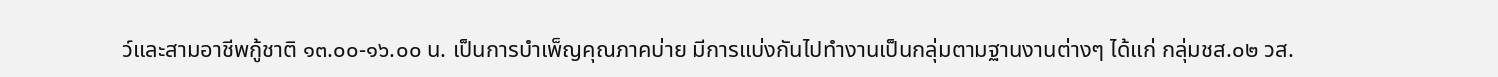ว์และสามอาชีพกู้ชาติ ๑๓.๐๐-๑๖.๐๐ น. เป็นการบำเพ็ญคุณภาคบ่าย มีการแบ่งกันไปทำงานเป็นกลุ่มตามฐานงานต่างๆ ได้แก่ กลุ่มชส.๐๒ วส.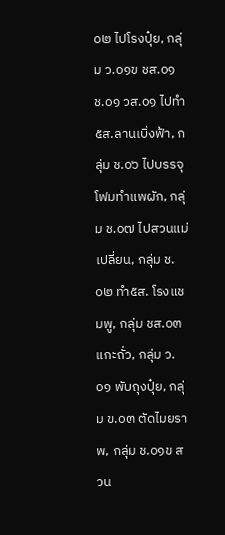๐๒ ไปโรงปุ๋ย, กลุ่ม ว.๐๑ข ชส.๐๑ ช.๐๑ วส.๐๑ ไปทำ ๕ส.ลานเบิ่งฟ้า, กลุ่ม ช.๐๖ ไปบรรจุโฟมทำแพผัก, กลุ่ม ช.๐๗ ไปสวนแม่เปลี่ยน, กลุ่ม ช.๐๒ ทำ๕ส. โรงแชมพู, กลุ่ม ชส.๐๓ แกะถั่ว, กลุ่ม ว.๐๑ พับถุงปุ๋ย, กลุ่ม ข.๐๓ ตัดไมยราพ, กลุ่ม ช.๐๑ข สวน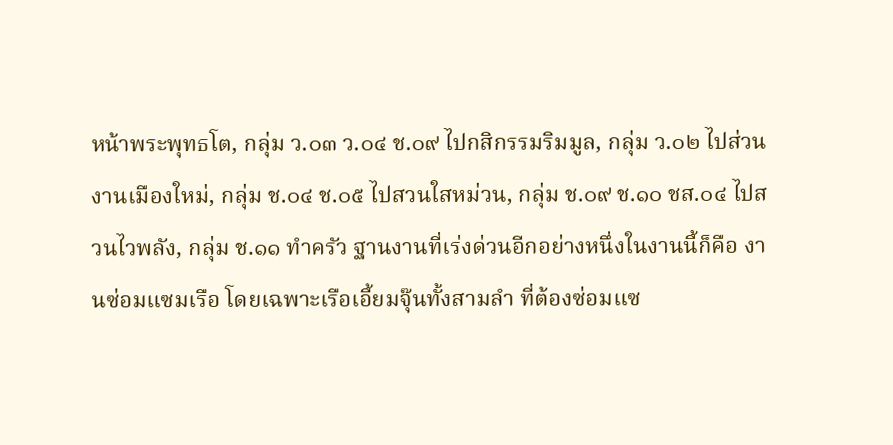หน้าพระพุทธโต, กลุ่ม ว.๐๓ ว.๐๔ ช.๐๙ ไปกสิกรรมริมมูล, กลุ่ม ว.๐๒ ไปส่วนงานเมืองใหม่, กลุ่ม ช.๐๔ ช.๐๕ ไปสวนใสหม่วน, กลุ่ม ช.๐๙ ช.๑๐ ชส.๐๔ ไปสวนไวพลัง, กลุ่ม ช.๑๑ ทำครัว ฐานงานที่เร่งด่วนอีกอย่างหนึ่งในงานนี้ก็คือ งานซ่อมแซมเรือ โดยเฉพาะเรือเอี้ยมจุ๊นทั้งสามลำ ที่ต้องซ่อมแซ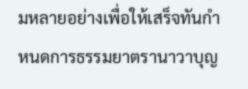มหลายอย่างเพื่อให้เสร็จทันกำหนดการธรรมยาตรานาวาบุญ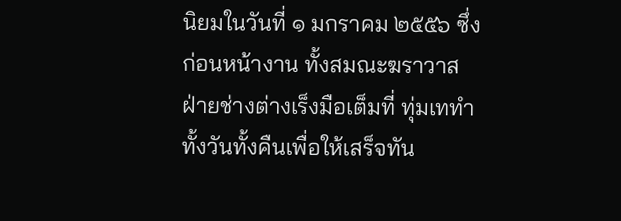นิยมในวันที่ ๑ มกราคม ๒๕๕๖ ซึ่งก่อนหน้างาน ทั้งสมณะฆราวาสฝ่ายช่างต่างเร็งมือเต็มที่ ทุ่มเททำทั้งวันทั้งคืนเพื่อให้เสร็จทัน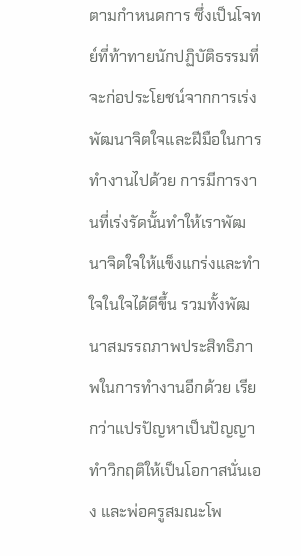ตามกำหนดการ ซึ่งเป็นโจทย์ที่ท้าทายนักปฏิบัติธรรมที่จะก่อประโยชน์จากการเร่งพัฒนาจิตใจและฝีมือในการทำงานไปด้วย การมีการงานที่เร่งรัดนั้นทำให้เราพัฒนาจิตใจให้แข็งแกร่งและทำใจในใจได้ดีขึ้น รวมทั้งพัฒนาสมรรถภาพประสิทธิภาพในการทำงานอีกด้วย เรียกว่าแปรปัญหาเป็นปัญญา ทำวิกฤติให้เป็นโอกาสนั่นเอง และพ่อครูสมณะโพ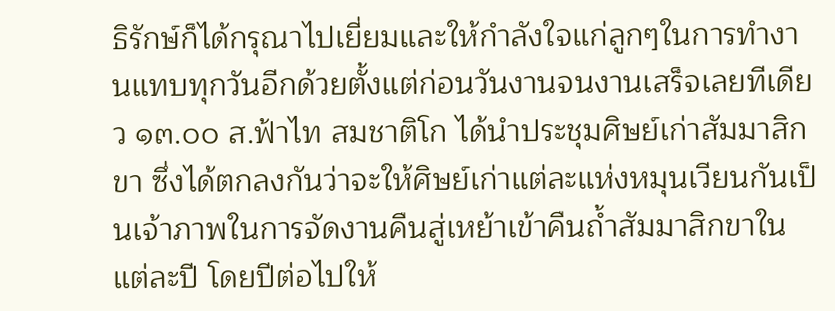ธิรักษ์ก็ได้กรุณาไปเยี่ยมและให้กำลังใจแก่ลูกๆในการทำงานแทบทุกวันอีกด้วยตั้งแต่ก่อนวันงานจนงานเสร็จเลยทีเดียว ๑๓.๐๐ ส.ฟ้าไท สมชาติโก ได้นำประชุมศิษย์เก่าสัมมาสิกขา ซึ่งได้ตกลงกันว่าจะให้ศิษย์เก่าแต่ละแห่งหมุนเวียนกันเป็นเจ้าภาพในการจัดงานคืนสู่เหย้าเข้าคืนถ้ำสัมมาสิกขาในแต่ละปี โดยปีต่อไปให้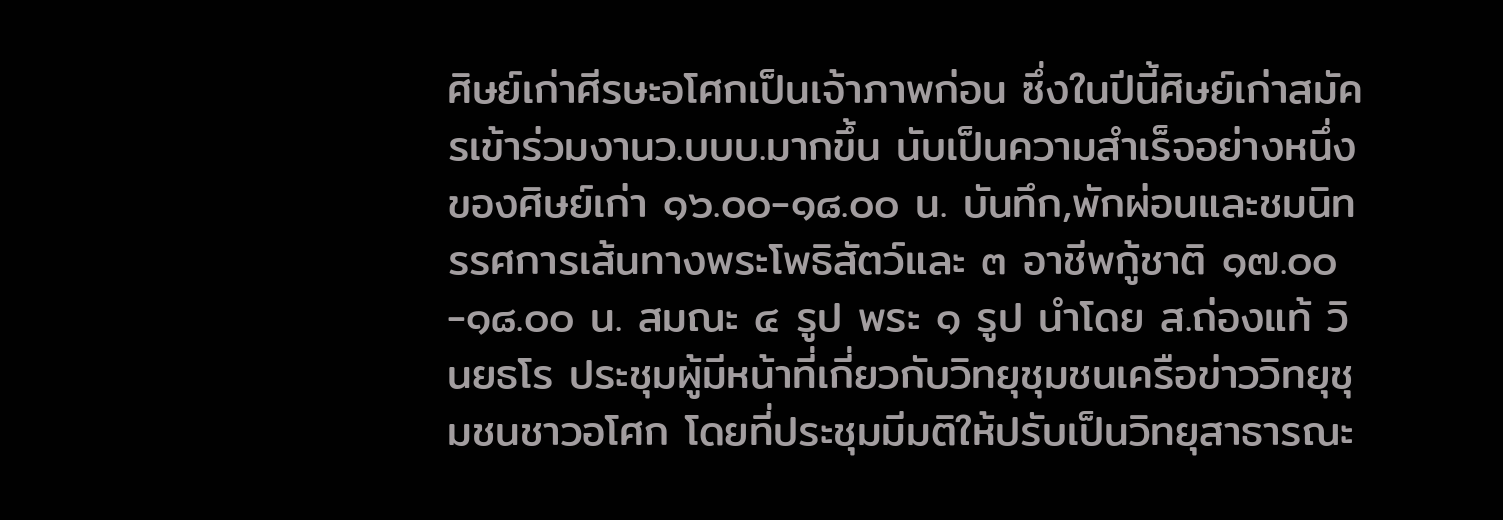ศิษย์เก่าศีรษะอโศกเป็นเจ้าภาพก่อน ซึ่งในปีนี้ศิษย์เก่าสมัครเข้าร่วมงานว.บบบ.มากขึ้น นับเป็นความสำเร็จอย่างหนึ่งของศิษย์เก่า ๑๖.๐๐-๑๘.๐๐ น. บันทึก,พักผ่อนและชมนิทรรศการเส้นทางพระโพธิสัตว์และ ๓ อาชีพกู้ชาติ ๑๗.๐๐-๑๘.๐๐ น. สมณะ ๔ รูป พระ ๑ รูป นำโดย ส.ถ่องแท้ วินยธโร ประชุมผู้มีหน้าที่เกี่ยวกับวิทยุชุมชนเครือข่าววิทยุชุมชนชาวอโศก โดยที่ประชุมมีมติให้ปรับเป็นวิทยุสาธารณะ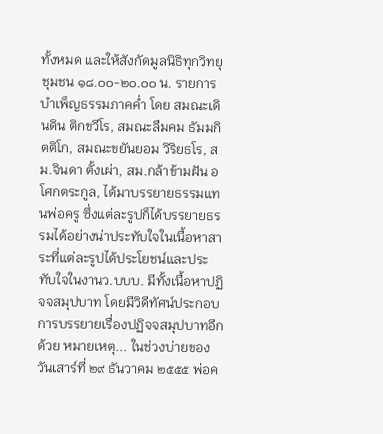ทั้งหมด และให้สังกัดมูลนิธิทุกวิทยุชุมชน ๑๘.๐๐-๒๐.๐๐ น. รายการบำเพ็ญธรรมภาคค่ำ โดย สมณะเดินดิน ติกขวีโร, สมณะลืมคม ธัมมกิตติโก, สมณะขยันยอม วิริยธโร, สม.จินดา ตั้งเผ่า, สม.กล้าข้ามฝัน อโศกตระกูล, ได้มาบรรยายธรรมแทนพ่อครู ซึ่งแต่ละรูปก็ได้บรรยายธรรมได้อย่างน่าประทับใจในเนื้อหาสาระที่แต่ละรูปได้ประโยชน์และประทับใจในงานว.บบบ. มีทั้งเนื้อหาปฏิจจสมุปบาท โดยมีวิดีทัศน์ประกอบการบรรยายเรื่องปฏิจจสมุปบาทอีกด้วย หมายเหตุ... ในช่วงบ่ายของวันเสาร์ที่ ๒๙ ธันวาคม ๒๕๕๕ พ่อค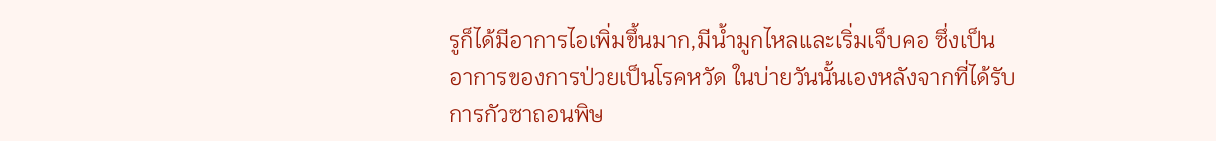รูก็ได้มีอาการไอเพิ่มขึ้นมาก,มีน้ำมูกไหลและเริ่มเจ็บคอ ซึ่งเป็นอาการของการป่วยเป็นโรคหวัด ในบ่ายวันนั้นเองหลังจากที่ได้รับการกัวซาถอนพิษ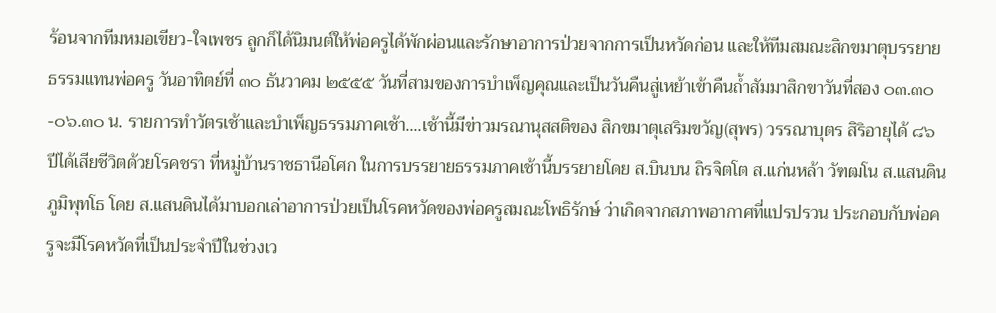ร้อนจากทีมหมอเขียว-ใจเพชร ลูกก็ได้นิมนต์ให้พ่อครูได้พักผ่อนและรักษาอาการป่วยจากการเป็นหวัดก่อน และให้ทีมสมณะสิกขมาตุบรรยายธรรมแทนพ่อครู วันอาทิตย์ที่ ๓๐ ธันวาคม ๒๕๕๕ วันที่สามของการบำเพ็ญคุณและเป็นวันคืนสู่เหย้าเข้าคืนถ้ำสัมมาสิกขาวันที่สอง ๐๓.๓๐-๐๖.๓๐ น. รายการทำวัตรเช้าและบำเพ็ญธรรมภาคเช้า....เช้านี้มีข่าวมรณานุสสติของ สิกขมาตุเสริมขวัญ(สุพร) วรรณาบุตร สิริอายุได้ ๘๖ ปีได้เสียชีวิตด้วยโรคชรา ที่หมู่บ้านราชธานีอโศก ในการบรรยายธรรมภาคเช้านี้บรรยายโดย ส.บินบน ถิรจิตโต ส.แก่นหล้า วัฑฒโน ส.แสนดิน ภูมิพุทโธ โดย ส.แสนดินได้มาบอกเล่าอาการป่วยเป็นโรคหวัดของพ่อครูสมณะโพธิรักษ์ ว่าเกิดจากสภาพอากาศที่แปรปรวน ประกอบกับพ่อครูจะมีโรคหวัดที่เป็นประจำปีในช่วงเว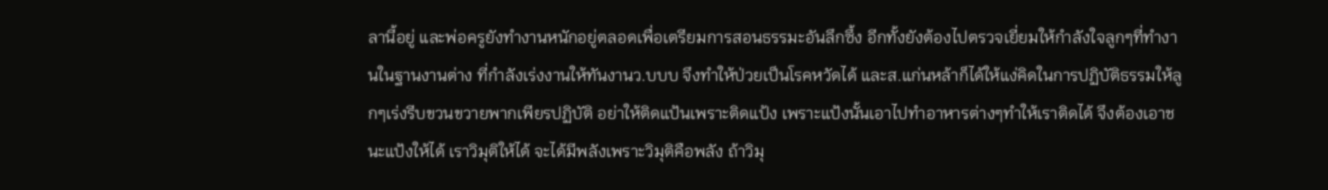ลานี้อยู่ และพ่อครูยังทำงานหนักอยู่ตลอดเพื่อเตรียมการสอนธรรมะอันลึกซึ้ง อีกทั้งยังต้องไปตรวจเยี่ยมให้กำลังใจลูกๆที่ทำงานในฐานงานต่าง ที่กำลังเร่งงานให้ทันงานว.บบบ จึงทำให้ป่วยเป็นโรคหวัดได้ และส.แก่นหล้าก็ได้ให้แง่คิดในการปฏิบัติธรรมให้ลูกๆเร่งรีบขวนขวายพากเพียรปฏิบัติ อย่าให้ติดแป้นเพราะติดแป้ง เพราะแป้งนั้นเอาไปทำอาหารต่างๆทำให้เราติดได้ จึงต้องเอาชนะแป้งให้ได้ เราวิมุติให้ได้ จะได้มีพลังเพราะวิมุติคือพลัง ถ้าวิมุ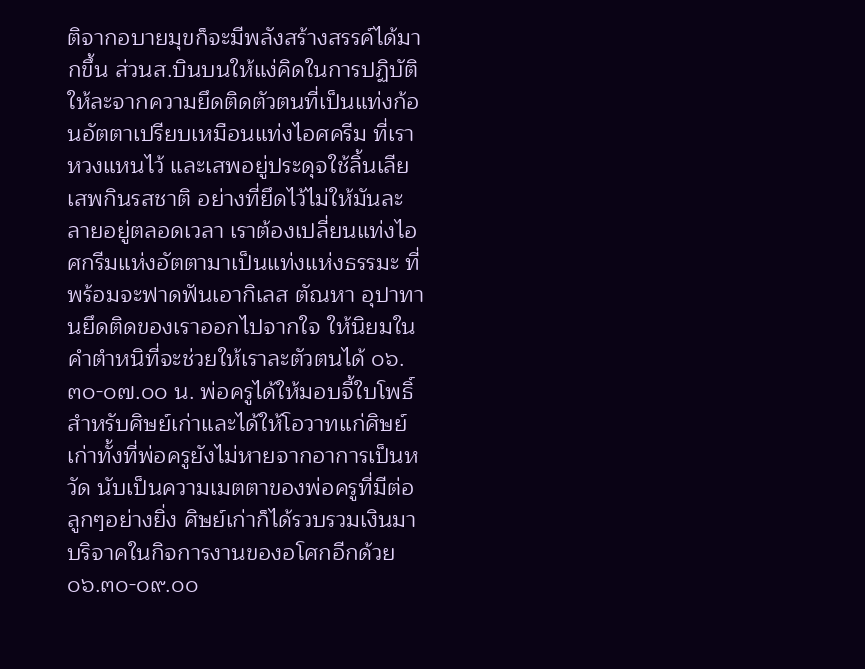ติจากอบายมุขก็จะมีพลังสร้างสรรค์ได้มากขึ้น ส่วนส.บินบนให้แง่คิดในการปฏิบัติ ให้ละจากความยึดติดตัวตนที่เป็นแท่งก้อนอัตตาเปรียบเหมือนแท่งไอศครีม ที่เราหวงแหนไว้ และเสพอยู่ประดุจใช้ลิ้นเลียเสพกินรสชาติ อย่างที่ยึดไว้ไม่ให้มันละลายอยู่ตลอดเวลา เราต้องเปลี่ยนแท่งไอศกรีมแห่งอัตตามาเป็นแท่งแห่งธรรมะ ที่พร้อมจะฟาดฟันเอากิเลส ตัณหา อุปาทานยึดติดของเราออกไปจากใจ ให้นิยมในคำตำหนิที่จะช่วยให้เราละตัวตนได้ ๐๖.๓๐-๐๗.๐๐ น. พ่อครูได้ให้มอบจี้ใบโพธิ์สำหรับศิษย์เก่าและได้ให้โอวาทแก่ศิษย์เก่าทั้งที่พ่อครูยังไม่หายจากอาการเป็นหวัด นับเป็นความเมตตาของพ่อครูที่มีต่อลูกๆอย่างยิ่ง ศิษย์เก่าก็ได้รวบรวมเงินมาบริจาคในกิจการงานของอโศกอีกด้วย ๐๖.๓๐-๐๙.๐๐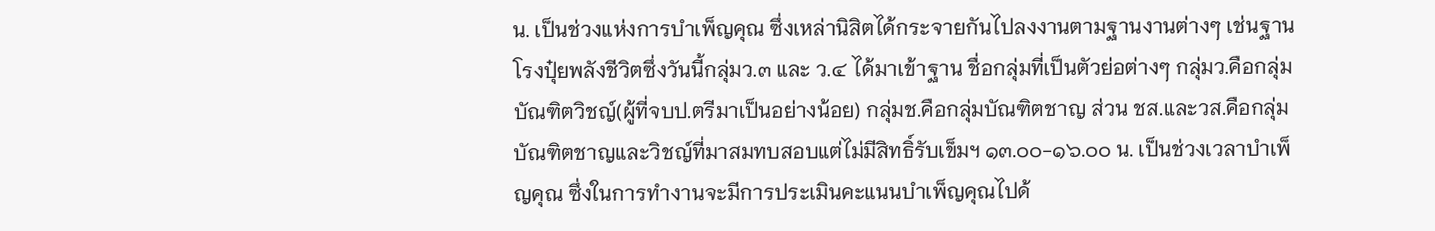น. เป็นช่วงแห่งการบำเพ็ญคุณ ซึ่งเหล่านิสิตได้กระจายกันไปลงงานตามฐานงานต่างๆ เช่นฐานโรงปุ๋ยพลังชีวิตซึ่งวันนี้กลุ่มว.๓ และ ว.๔ ได้มาเข้าฐาน ชื่อกลุ่มที่เป็นตัวย่อต่างๆ กลุ่มว.คือกลุ่มบัณฑิตวิชญ์(ผู้ที่จบป.ตรีมาเป็นอย่างน้อย) กลุ่มช.คือกลุ่มบัณฑิตชาญ ส่วน ชส.และวส.คือกลุ่มบัณฑิตชาญและวิชญ์ที่มาสมทบสอบแต่ไม่มีสิทธิ์รับเข็มฯ ๑๓.๐๐-๑๖.๐๐ น. เป็นช่วงเวลาบำเพ็ญคุณ ซึ่งในการทำงานจะมีการประเมินคะแนนบำเพ็ญคุณไปด้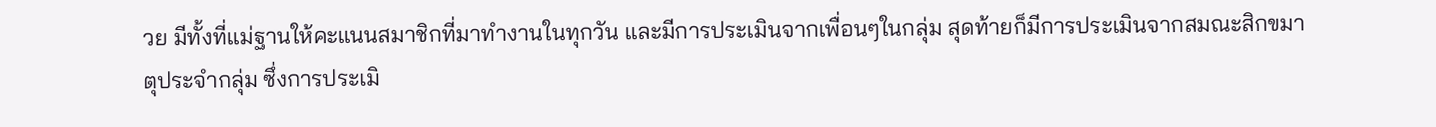วย มีทั้งที่แม่ฐานให้คะแนนสมาชิกที่มาทำงานในทุกวัน และมีการประเมินจากเพื่อนๆในกลุ่ม สุดท้ายก็มีการประเมินจากสมณะสิกขมาตุประจำกลุ่ม ซึ่งการประเมิ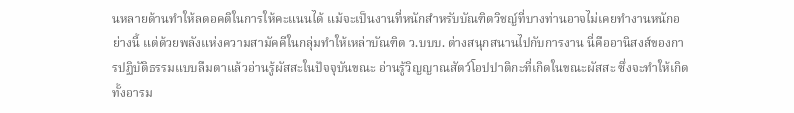นหลายด้านทำให้ลดอคติในการให้คะแนนได้ แม้จะเป็นงานที่หนักสำหรับบัณฑิตวิชญ์ที่บางท่านอาจไม่เคยทำงานหนักอย่างนี้ แต่ด้วยพลังแห่งความสามัคคีในกลุ่มทำให้เหล่าบัณฑิต ว.บบบ. ต่างสนุกสนานไปกับการงาน นี่คืออานิสงส์ของการปฏิบัติธรรมแบบลืมตาแล้วอ่านรู้ผัสสะในปัจจุบันขณะ อ่านรู้วิญญาณสัตว์โอปปาติกะที่เกิดในขณะผัสสะ ซึ่งจะทำให้เกิดทั้งอารม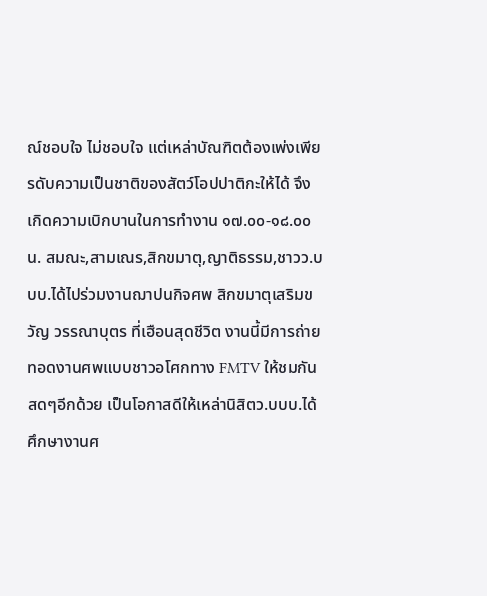ณ์ชอบใจ ไม่ชอบใจ แต่เหล่าบัณฑิตต้องเพ่งเพียรดับความเป็นชาติของสัตว์โอปปาติกะให้ได้ จึงเกิดความเบิกบานในการทำงาน ๑๗.๐๐-๑๘.๐๐ น. สมณะ,สามเณร,สิกขมาตุ,ญาติธรรม,ชาวว.บบบ.ได้ไปร่วมงานฌาปนกิจศพ สิกขมาตุเสริมขวัญ วรรณาบุตร ที่เฮือนสุดชีวิต งานนี้มีการถ่ายทอดงานศพแบบชาวอโศกทาง FMTV ให้ชมกันสดๆอีกด้วย เป็นโอกาสดีให้เหล่านิสิตว.บบบ.ได้ศึกษางานศ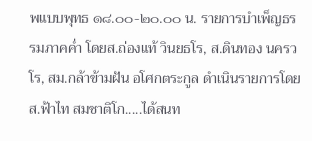พแบบพุทธ ๑๘.๐๐-๒๐.๐๐ น. รายการบำเพ็ญธรรมภาคค่ำ โดยส.ถ่องแท้ วินยธโร, ส.ดินทอง นครวโร, สม.กล้าข้ามฝัน อโศกตระกูล ดำเนินรายการโดย ส.ฟ้าไท สมชาติโก.....ได้สนท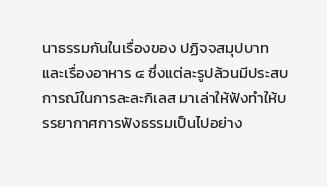นาธรรมกันในเรื่องของ ปฏิจจสมุปบาทและเรื่องอาหาร ๔ ซึ่งแต่ละรูปล้วนมีประสบการณ์ในการละละกิเลส มาเล่าให้ฟังทำให้บรรยากาศการฟังธรรมเป็นไปอย่าง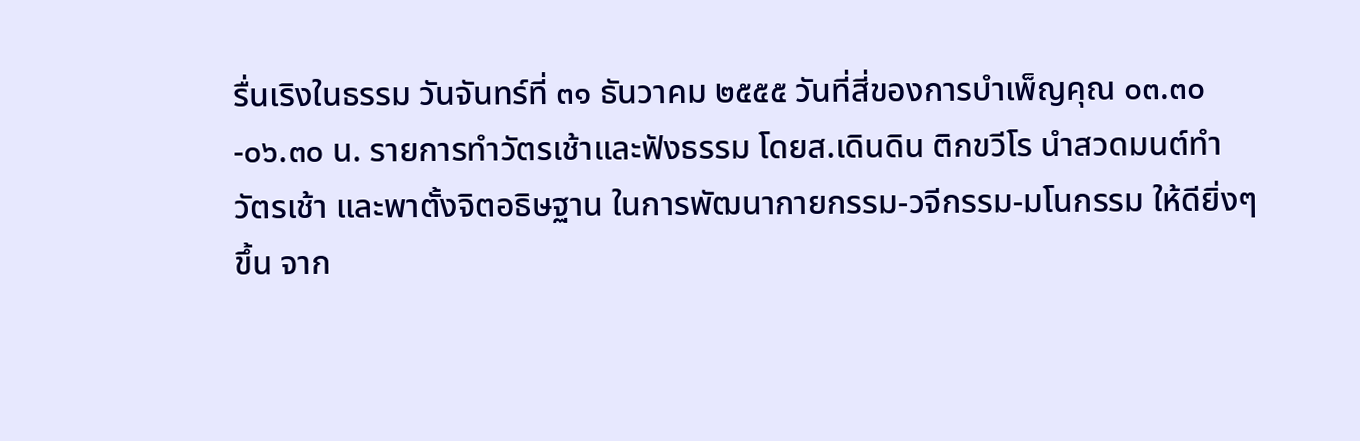รื่นเริงในธรรม วันจันทร์ที่ ๓๑ ธันวาคม ๒๕๕๕ วันที่สี่ของการบำเพ็ญคุณ ๐๓.๓๐-๐๖.๓๐ น. รายการทำวัตรเช้าและฟังธรรม โดยส.เดินดิน ติกขวีโร นำสวดมนต์ทำวัตรเช้า และพาตั้งจิตอธิษฐาน ในการพัฒนากายกรรม-วจีกรรม-มโนกรรม ให้ดียิ่งๆขึ้น จาก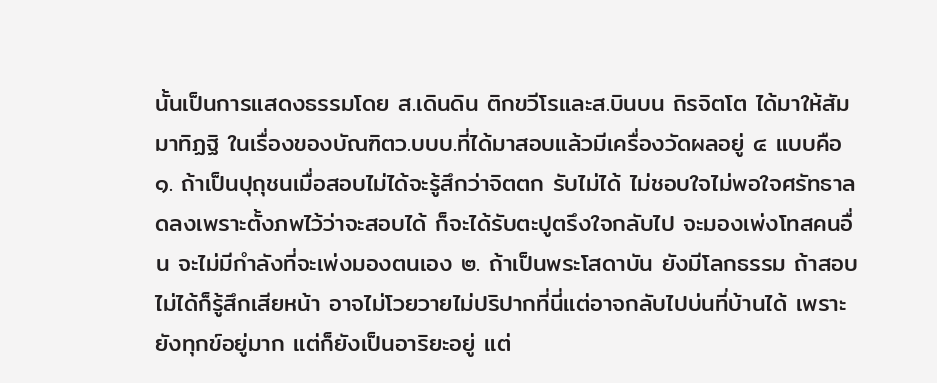นั้นเป็นการแสดงธรรมโดย ส.เดินดิน ติกขวีโรและส.บินบน ถิรจิตโต ได้มาให้สัมมาทิฏฐิ ในเรื่องของบัณฑิตว.บบบ.ที่ได้มาสอบแล้วมีเครื่องวัดผลอยู่ ๔ แบบคือ ๑. ถ้าเป็นปุถุชนเมื่อสอบไม่ได้จะรู้สึกว่าจิตตก รับไม่ได้ ไม่ชอบใจไม่พอใจศรัทธาลดลงเพราะตั้งภพไว้ว่าจะสอบได้ ก็จะได้รับตะปูตรึงใจกลับไป จะมองเพ่งโทสคนอื่น จะไม่มีกำลังที่จะเพ่งมองตนเอง ๒. ถ้าเป็นพระโสดาบัน ยังมีโลกธรรม ถ้าสอบไม่ได้ก็รู้สึกเสียหน้า อาจไม่โวยวายไม่ปริปากที่นี่แต่อาจกลับไปบ่นที่บ้านได้ เพราะยังทุกข์อยู่มาก แต่ก็ยังเป็นอาริยะอยู่ แต่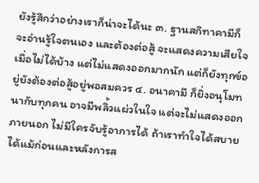ยังรู้สึกว่าอย่างเราก็น่าจะได้นะ ๓. ฐานสกิทาคามีก็จะอ่านรู้ใจตนเอง และต้องต่อสู้ จะแสดงความเสียใจเมื่อไม่ได้บ้าง แต่ไม่แสดงออกมากนัก แต่ก็ยังทุกข์อยู่ยังต้องต่อสู้อยู่พอสมควร ๔. อนาคามี ก็ยิ่งอนุโมทนากับทุกคน อาจมีพลิ้วแผ่วในใจ แต่จะไม่แสดงออกภายนอก ไม่มีใครจับรู้อาการได้ ถ้าเราทำใจได้สบายได้แม้ก่อนและหลังการส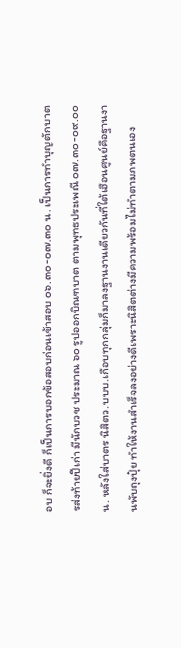อบ ก็จะยิ่งดี ก็เป็นการบอกข้อสอบก่อนเข้าสอบ ๐๖.๓๐-๐๗.๓๐ น. เป็นการทำบุญตักบาตรส่งท้ายปีเก่า มีนักบวช ประมาณ ๖๐ รูปออกบิณฑบาต ตามพุทธประเพณี ๐๗.๓๐-๐๙.๐๐ น. หลังใส่บาตร นิสิตว.บบบ.เกือบทุกกลุ่มก็มาลงฐานงานเดียวกันที่ใต้เฮือนศูนย์คือฐานงานพับถุงปุ๋ย ทำให้งานสำเร็จลงอย่างดีเพราะนิสิตต่างมีความพร้อมไม่ทำตามภพตนเอง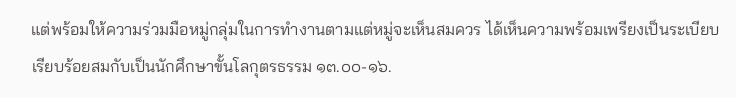แต่พร้อมให้ความร่วมมือหมู่กลุ่มในการทำงานตามแต่หมู่จะเห็นสมควร ได้เห็นความพร้อมเพรียงเป็นระเบียบเรียบร้อยสมกับเป็นนักศึกษาขั้นโลกุตรธรรม ๑๓.๐๐-๑๖.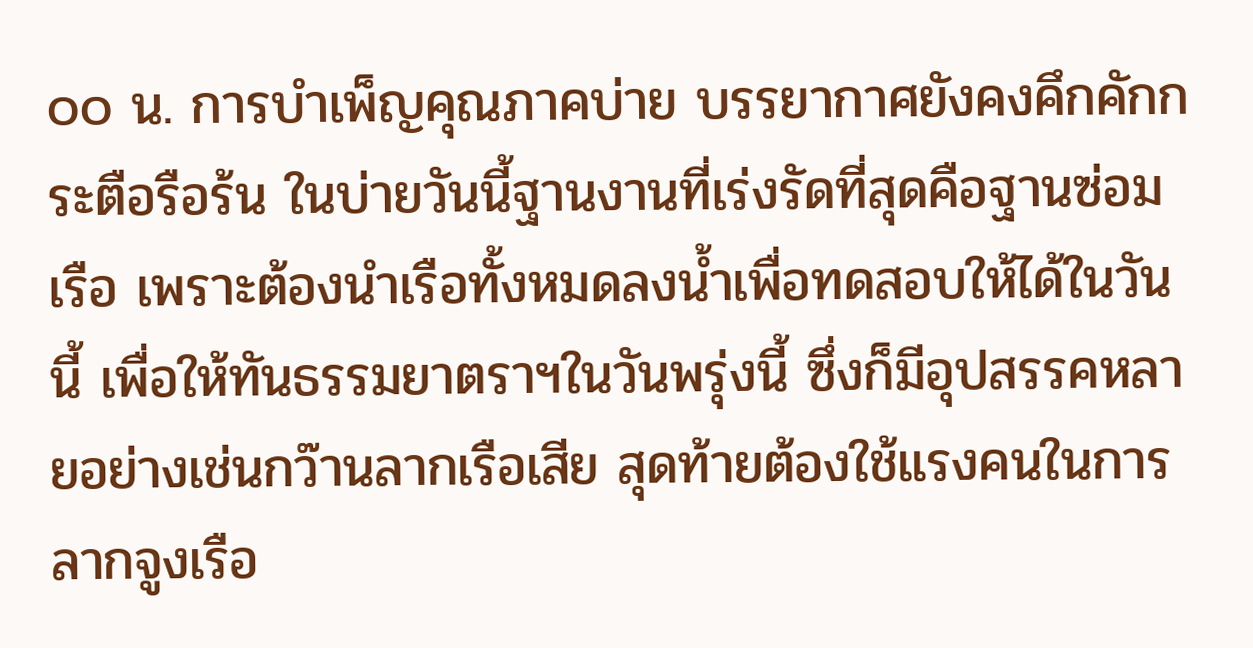๐๐ น. การบำเพ็ญคุณภาคบ่าย บรรยากาศยังคงคึกคักกระตือรือร้น ในบ่ายวันนี้ฐานงานที่เร่งรัดที่สุดคือฐานซ่อมเรือ เพราะต้องนำเรือทั้งหมดลงน้ำเพื่อทดสอบให้ได้ในวันนี้ เพื่อให้ทันธรรมยาตราฯในวันพรุ่งนี้ ซึ่งก็มีอุปสรรคหลายอย่างเช่นกว๊านลากเรือเสีย สุดท้ายต้องใช้แรงคนในการลากจูงเรือ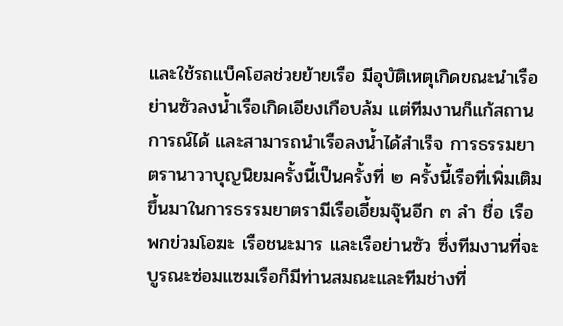และใช้รถแบ็คโฮลช่วยย้ายเรือ มีอุบัติเหตุเกิดขณะนำเรือย่านซัวลงน้ำเรือเกิดเอียงเกือบล้ม แต่ทีมงานก็แก้สถานการณ์ได้ และสามารถนำเรือลงน้ำได้สำเร็จ การธรรมยาตรานาวาบุญนิยมครั้งนี้เป็นครั้งที่ ๒ ครั้งนี้เรือที่เพิ่มเติมขึ้นมาในการธรรมยาตรามีเรือเอี้ยมจุ๊นอีก ๓ ลำ ชื่อ เรือพกข่วมโอฆะ เรือชนะมาร และเรือย่านซัว ซึ่งทีมงานที่จะบูรณะซ่อมแซมเรือก็มีท่านสมณะและทีมช่างที่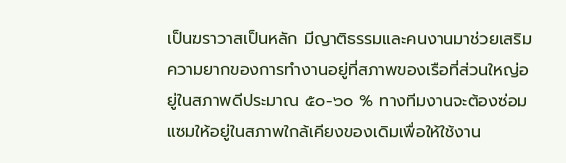เป็นฆราวาสเป็นหลัก มีญาติธรรมและคนงานมาช่วยเสริม ความยากของการทำงานอยู่ที่สภาพของเรือที่ส่วนใหญ่อยู่ในสภาพดีประมาณ ๕๐-๖๐ % ทางทีมงานจะต้องซ่อมแซมให้อยู่ในสภาพใกล้เคียงของเดิมเพื่อให้ใช้งาน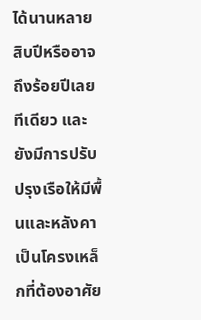ได้นานหลายสิบปีหรืออาจถึงร้อยปีเลยทีเดียว และยังมีการปรับปรุงเรือให้มีพื้นและหลังคาเป็นโครงเหล็กที่ต้องอาศัย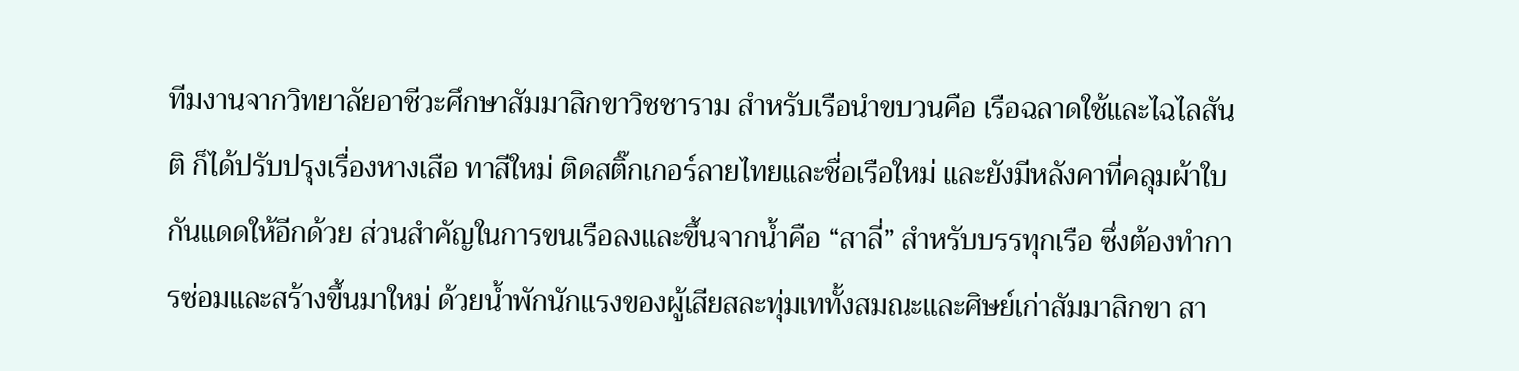ทีมงานจากวิทยาลัยอาชีวะศึกษาสัมมาสิกขาวิชชาราม สำหรับเรือนำขบวนคือ เรือฉลาดใช้และไฉไลสันติ ก็ได้ปรับปรุงเรื่องหางเสือ ทาสีใหม่ ติดสติ๊กเกอร์ลายไทยและชื่อเรือใหม่ และยังมีหลังคาที่คลุมผ้าใบกันแดดให้อีกด้วย ส่วนสำคัญในการขนเรือลงและขึ้นจากน้ำคือ “สาลี่” สำหรับบรรทุกเรือ ซึ่งต้องทำการซ่อมและสร้างขึ้นมาใหม่ ด้วยน้ำพักนักแรงของผู้เสียสละทุ่มเททั้งสมณะและศิษย์เก่าสัมมาสิกขา สา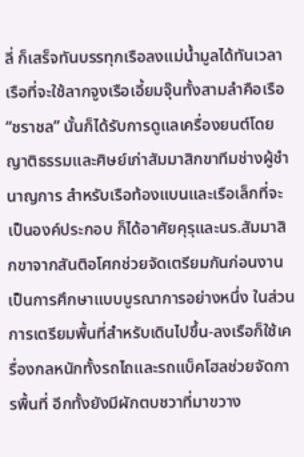ลี่ ก็เสร็จทันบรรทุกเรือลงแม่น้ำมูลได้ทันเวลา เรือที่จะใช้ลากจูงเรือเอี้ยมจุ๊นทั้งสามลำคือเรือ “ชราชล” นั้นก็ได้รับการดูแลเครื่องยนต์โดยญาติธรรมและศิษย์เก่าสัมมาสิกขาทีมช่างผู้ชำนาญการ สำหรับเรือท้องแบนและเรือเล็กที่จะเป็นองค์ประกอบ ก็ได้อาศัยคุรุและนร.สัมมาสิกขาจากสันติอโศกช่วยจัดเตรียมกันก่อนงาน เป็นการศึกษาแบบบูรณาการอย่างหนึ่ง ในส่วนการเตรียมพื้นที่สำหรับเดินไปขึ้น-ลงเรือก็ใช้เครื่องกลหนักทั้งรถไถและรถแบ็คโฮลช่วยจัดการพื้นที่ อีกทั้งยังมีผักตบชวาที่มาขวาง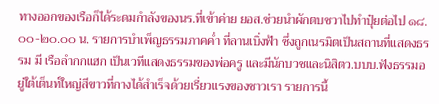ทางออกของเรือก็ได้ระดมกำลังของนร.ที่เข้าค่าย ยอส.ช่วยนำผักตบชวาไปทำปุ๋ยต่อไป ๑๘.๐๐-๒๐.๐๐ น. รายการบำเพ็ญธรรมภาคค่ำ ที่ลานเบิ่งฟ้า ซึ่งถูกเนรมิตเป็นสถานที่แสดงธรรม มี เรือลำกกแฮก เป็นเวทีแสดงธรรมของพ่อครู และมีนักบวชและนิสิตว.บบบ.ฟังธรรมอยู่ใต้เต็นท์ใหญ่สีขาวที่กางได้สำเร็จด้วยเรี่ยวแรงของชาวเรา รายการนี้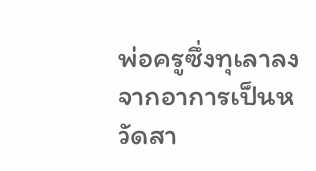พ่อครูซึ่งทุเลาลงจากอาการเป็นหวัดสา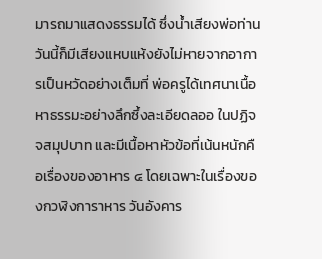มารถมาแสดงธรรมได้ ซึ่งน้ำเสียงพ่อท่านวันนี้ก็มีเสียงแหบแห้งยังไม่หายจากอาการเป็นหวัดอย่างเต็มที่ พ่อครูได้เทศนาเนื้อหาธรรมะอย่างลึกซึ้งละเอียดลออ ในปฏิจจสมุปบาท และมีเนื้อหาหัวข้อที่เน้นหนักคือเรื่องของอาหาร ๔ โดยเฉพาะในเรื่องของกวฬิงการาหาร วันอังคาร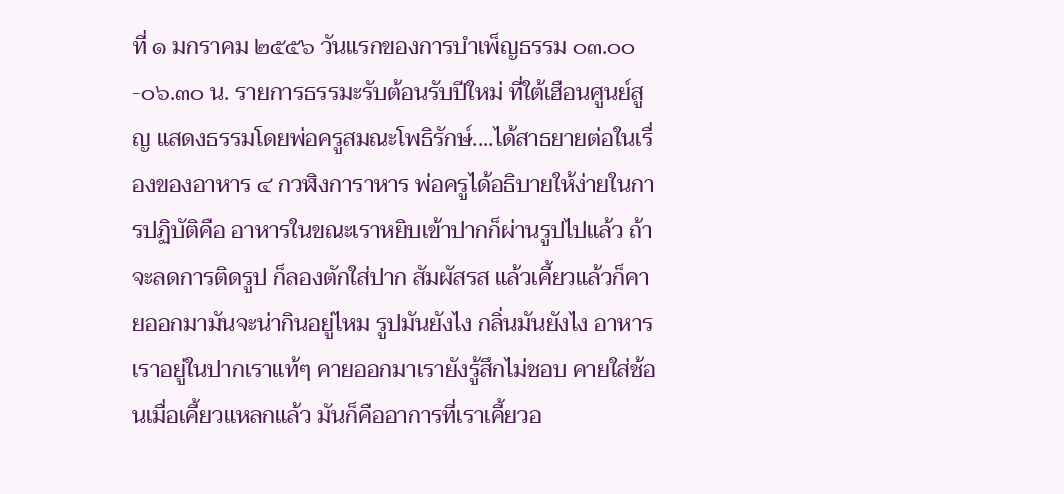ที่ ๑ มกราคม ๒๕๕๖ วันแรกของการบำเพ็ญธรรม ๐๓.๐๐-๐๖.๓๐ น. รายการธรรมะรับต้อนรับปีใหม่ ที่ใต้เฮือนศูนย์สูญ แสดงธรรมโดยพ่อครูสมณะโพธิรักษ์....ได้สาธยายต่อในเรื่องของอาหาร ๔ กวฬิงการาหาร พ่อครูได้อธิบายให้ง่ายในการปฏิบัติคือ อาหารในขณะเราหยิบเข้าปากก็ผ่านรูปไปแล้ว ถ้าจะลดการติดรูป ก็ลองตักใส่ปาก สัมผัสรส แล้วเคี้ยวแล้วก็คายออกมามันจะน่ากินอยู่ไหม รูปมันยังไง กลิ่นมันยังไง อาหารเราอยู่ในปากเราแท้ๆ คายออกมาเรายังรู้สึกไม่ชอบ คายใส่ช้อนเมื่อเคี้ยวแหลกแล้ว มันก็คืออาการที่เราเคี้ยวอ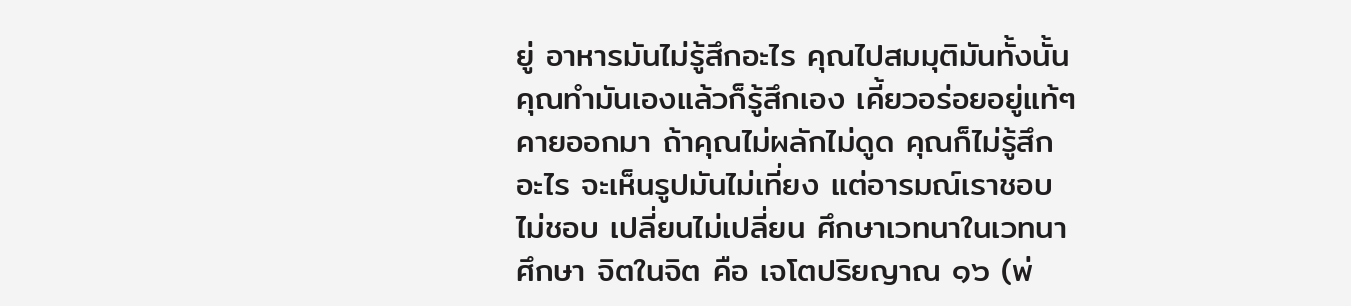ยู่ อาหารมันไม่รู้สึกอะไร คุณไปสมมุติมันทั้งนั้น คุณทำมันเองแล้วก็รู้สึกเอง เคี้ยวอร่อยอยู่แท้ๆ คายออกมา ถ้าคุณไม่ผลักไม่ดูด คุณก็ไม่รู้สึกอะไร จะเห็นรูปมันไม่เที่ยง แต่อารมณ์เราชอบไม่ชอบ เปลี่ยนไม่เปลี่ยน ศึกษาเวทนาในเวทนา ศึกษา จิตในจิต คือ เจโตปริยญาณ ๑๖ (พ่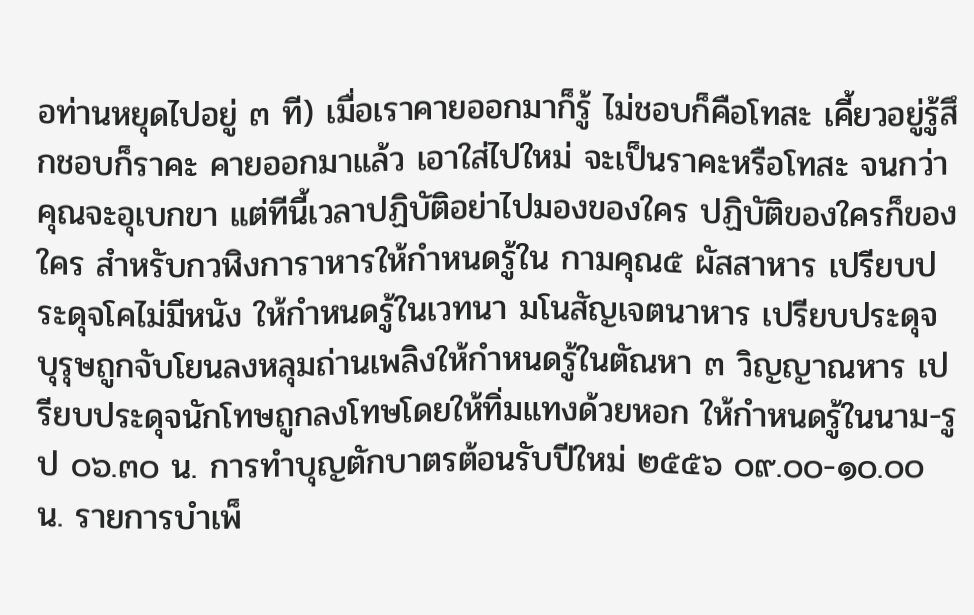อท่านหยุดไปอยู่ ๓ ที) เมื่อเราคายออกมาก็รู้ ไม่ชอบก็คือโทสะ เคี้ยวอยู่รู้สึกชอบก็ราคะ คายออกมาแล้ว เอาใส่ไปใหม่ จะเป็นราคะหรือโทสะ จนกว่าคุณจะอุเบกขา แต่ทีนี้เวลาปฏิบัติอย่าไปมองของใคร ปฏิบัติของใครก็ของใคร สำหรับกวฬิงการาหารให้กำหนดรู้ใน กามคุณ๕ ผัสสาหาร เปรียบประดุจโคไม่มีหนัง ให้กำหนดรู้ในเวทนา มโนสัญเจตนาหาร เปรียบประดุจบุรุษถูกจับโยนลงหลุมถ่านเพลิงให้กำหนดรู้ในตัณหา ๓ วิญญาณหาร เปรียบประดุจนักโทษถูกลงโทษโดยให้ทิ่มแทงด้วยหอก ให้กำหนดรู้ในนาม-รูป ๐๖.๓๐ น. การทำบุญตักบาตรต้อนรับปีใหม่ ๒๕๕๖ ๐๙.๐๐-๑๐.๐๐ น. รายการบำเพ็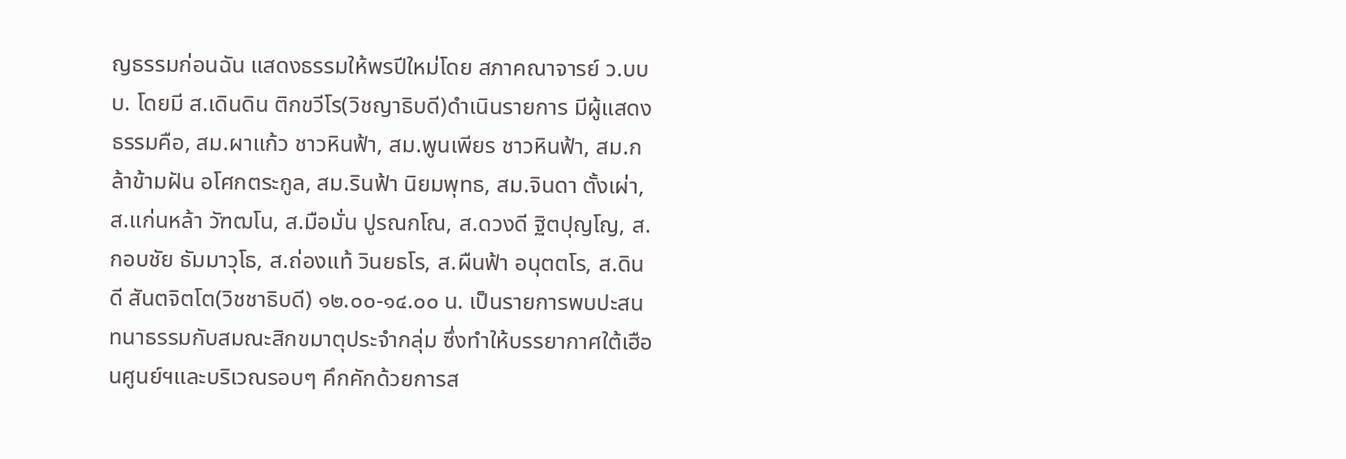ญธรรมก่อนฉัน แสดงธรรมให้พรปีใหม่โดย สภาคณาจารย์ ว.บบบ. โดยมี ส.เดินดิน ติกขวีโร(วิชญาธิบดี)ดำเนินรายการ มีผู้แสดงธรรมคือ, สม.ผาแก้ว ชาวหินฟ้า, สม.พูนเพียร ชาวหินฟ้า, สม.กล้าข้ามฝัน อโศกตระกูล, สม.รินฟ้า นิยมพุทธ, สม.จินดา ตั้งเผ่า, ส.แก่นหล้า วัฑฒโน, ส.มือมั่น ปูรณกโณ, ส.ดวงดี ฐิตปุญโญ, ส.กอบชัย ธัมมาวุโธ, ส.ถ่องแท้ วินยธโร, ส.ผืนฟ้า อนุตตโร, ส.ดินดี สันตจิตโต(วิชชาธิบดี) ๑๒.๐๐-๑๔.๐๐ น. เป็นรายการพบปะสนทนาธรรมกับสมณะสิกขมาตุประจำกลุ่ม ซึ่งทำให้บรรยากาศใต้เฮือนศูนย์ฯและบริเวณรอบๆ คึกคักด้วยการส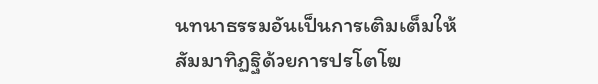นทนาธรรมอันเป็นการเติมเต็มให้สัมมาทิฏฐิด้วยการปรโตโฆ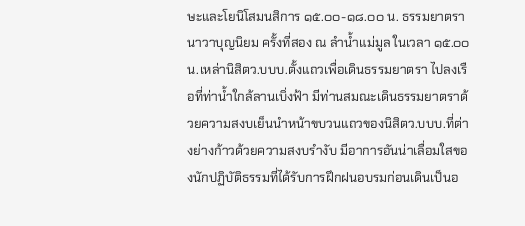ษะและโยนิโสมนสิการ ๑๕.๐๐-๑๘.๐๐ น. ธรรมยาตรานาวาบุญนิยม ครั้งที่สอง ณ ลำน้ำแม่มูล ในเวลา ๑๕.๐๐ น.เหล่านิสิตว.บบบ.ตั้งแถวเพื่อเดินธรรมยาตรา ไปลงเรือที่ท่าน้ำใกล้ลานเบิ่งฟ้า มีท่านสมณะเดินธรรมยาตราด้วยความสงบเย็นนำหน้าขบวนแถวของนิสิตว.บบบ.ที่ต่างย่างก้าวด้วยความสงบรำงับ มีอาการอันน่าเลื่อมใสของนักปฏิบัติธรรมที่ได้รับการฝึกฝนอบรมก่อนเดินเป็นอ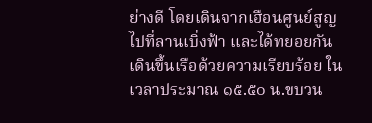ย่างดี โดยเดินจากเฮือนศูนย์สูญ ไปที่ลานเบิ่งฟ้า และได้ทยอยกันเดินขึ้นเรือด้วยความเรียบร้อย ในเวลาประมาณ ๑๕.๕๐ น.ขบวน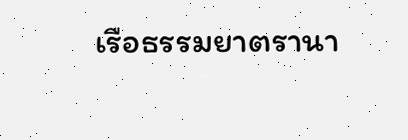เรือธรรมยาตรานา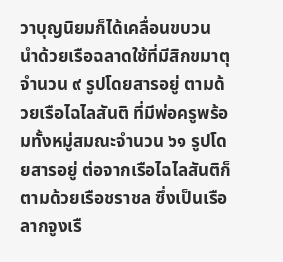วาบุญนิยมก็ได้เคลื่อนขบวน นำด้วยเรือฉลาดใช้ที่มีสิกขมาตุจำนวน ๙ รูปโดยสารอยู่ ตามด้วยเรือไฉไลสันติ ที่มีพ่อครูพร้อมทั้งหมู่สมณะจำนวน ๖๑ รูปโดยสารอยู่ ต่อจากเรือไฉไลสันติก็ตามด้วยเรือชราชล ซึ่งเป็นเรือลากจูงเรื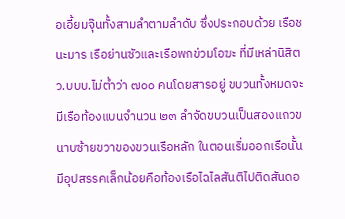อเอี้ยมจุ๊นทั้งสามลำตามลำดับ ซึ่งประกอบด้วย เรือชนะมาร เรือย่านซัวและเรือพกข่วมโอฆะ ที่มีเหล่านิสิตว.บบบ.ไม่ต่ำว่า ๗๐๐ คนโดยสารอยู่ ขบวนทั้งหมดจะมีเรือท้องแบนจำนวน ๒๓ ลำจัดขบวนเป็นสองแถวขนาบซ้ายขวาของขวนเรือหลัก ในตอนเริ่มออกเรือนั้นมีอุปสรรคเล็กน้อยคือท้องเรือไฉไลสันติไปติดสันดอ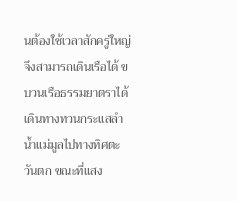นต้องใช้เวลาสักครู่ใหญ่จึงสามารถเดินเรือได้ ขบวนเรือธรรมยาตราได้เดินทางทวนกระแสลำน้ำแม่มูลไปทางทิศตะวันตก ขณะที่แสง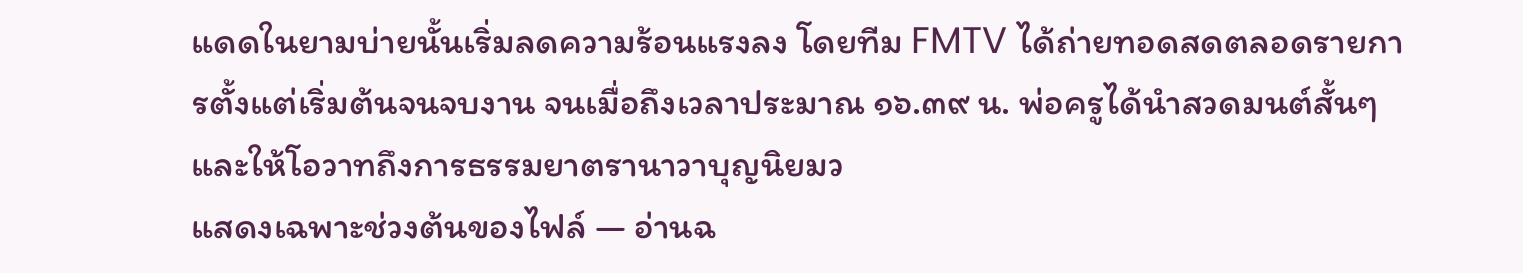แดดในยามบ่ายนั้นเริ่มลดความร้อนแรงลง โดยทีม FMTV ได้ถ่ายทอดสดตลอดรายการตั้งแต่เริ่มต้นจนจบงาน จนเมื่อถึงเวลาประมาณ ๑๖.๓๙ น. พ่อครูได้นำสวดมนต์สั้นๆ และให้โอวาทถึงการธรรมยาตรานาวาบุญนิยมว
แสดงเฉพาะช่วงต้นของไฟล์ — อ่านฉ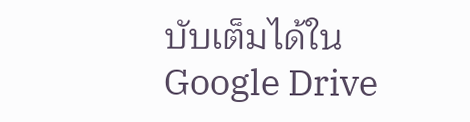บับเต็มได้ใน Google Drive